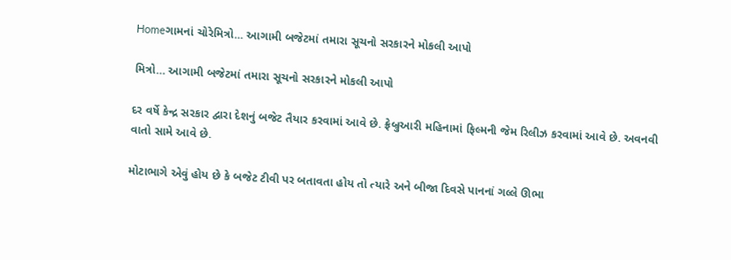Homeગામનાં ચોરેમિત્રો... આગામી બજેટમાં તમારા સૂચનો સરકારને મોકલી આપો

મિત્રો… આગામી બજેટમાં તમારા સૂચનો સરકારને મોકલી આપો

દર વર્ષે કેન્દ્ર સરકાર દ્વારા દેશનું બજેટ તૈયાર કરવામાં આવે છે. ફ્રેબ્રુઆરી મહિનામાં ફિલ્મની જેમ રિલીઝ કરવામાં આવે છે. અવનવી વાતો સામે આવે છે.

મોટાભાગે એવું હોય છે કે બજેટ ટીવી પર બતાવતા હોય તો ત્યારે અને બીજા દિવસે પાનનાં ગલ્લે ઊભા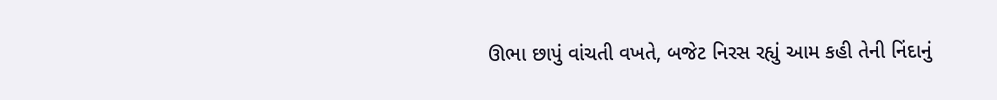ઊભા છાપું વાંચતી વખતે, બજેટ નિરસ રહ્યું આમ કહી તેની નિંદાનું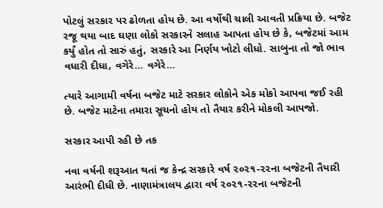પોટલું સરકાર પર ઢોળતા હોય છે. આ વર્ષોથી ચાલી આવતી પ્રક્રિયા છે. બજેટ રજૂ થયા બાદ ઘણા લોકો સરકારને સલાહ આપતા હોય છે કે, બજેટમાં આમ કર્યું હોત તો સારું હતું, સરકારે આ નિર્ણય ખોટો લીધો. સાબુના તો જો ભાવ વધારી દીધા, વગેરે… વગેરે…

ત્યારે આગામી વર્ષના બજેટ માટે સરકાર લોકોને એક મોકો આપવા જઈ રહી છે. બજેટ માટેના તમારા સૂચનો હોય તો તૈયાર કરીને મોકલી આપજો.

સરકાર આપી રહી છે તક

નવા વર્ષની શરૂઆત થતાં જ કેન્દ્ર સરકારે વર્ષ ૨૦૨૧-૨૨ના બજેટની તૈયારી આરંભી દીધી છે. નાણામંત્રાલય દ્વારા વર્ષ ૨૦૨૧-૨૨ના બજેટની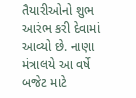તૈયારીઓનો શુભ આરંભ કરી દેવામાં આવ્યો છે. નાણા મંત્રાલયે આ વર્ષે બજેટ માટે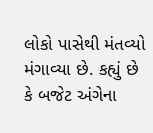લોકો પાસેથી મંતવ્યો મંગાવ્યા છે. કહ્યું છે કે બજેટ અંગેના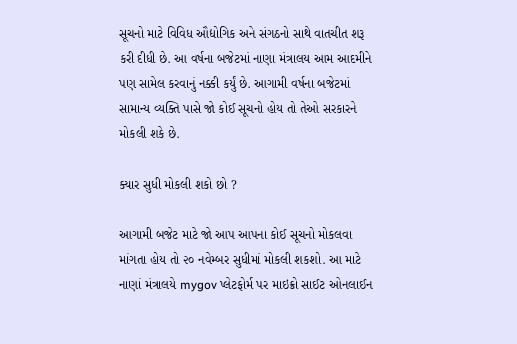સૂચનો માટે વિવિધ ઔદ્યોગિક અને સંગઠનો સાથે વાતચીત શરૂ કરી દીધી છે. આ વર્ષના બજેટમાં નાણા મંત્રાલય આમ આદમીને પણ સામેલ કરવાનું નક્કી કર્યું છે. આગામી વર્ષના બજેટમાં સામાન્ય વ્યક્તિ પાસે જો કોઈ સૂચનો હોય તો તેઓ સરકારને મોકલી શકે છે.

ક્યાર સુધી મોકલી શકો છો ?

આગામી બજેટ માટે જો આપ આપના કોઈ સૂચનો મોકલવા માંગતા હોય તો ૨૦ નવેમ્બર સુધીમાં મોકલી શકશો. આ માટે નાણાં મંત્રાલયે mygov પ્લેટફોર્મ પર માઇક્રો સાઈટ ઓનલાઈન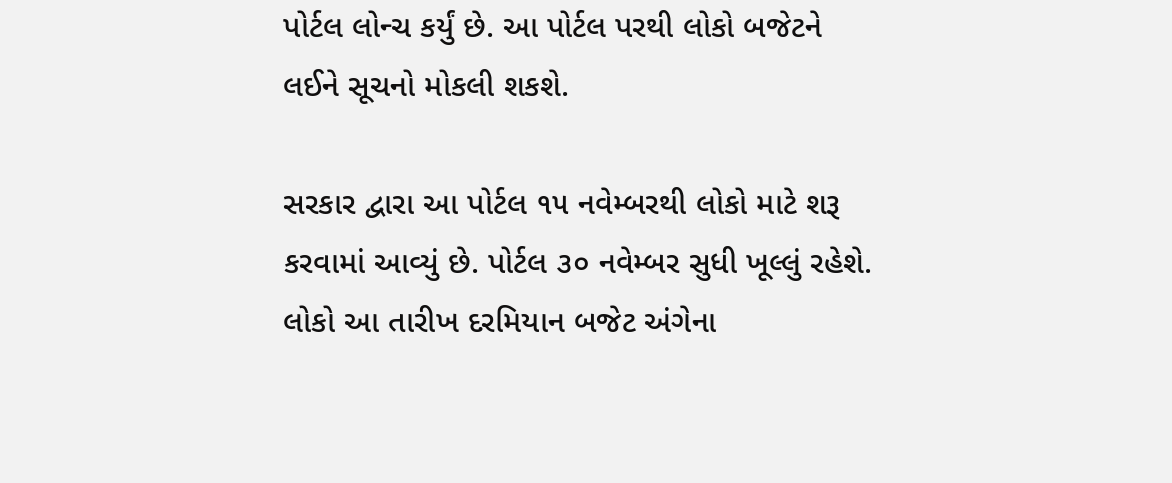પોર્ટલ લોન્ચ કર્યું છે. આ પોર્ટલ પરથી લોકો બજેટને લઈને સૂચનો મોકલી શકશે.

સરકાર દ્વારા આ પોર્ટલ ૧૫ નવેમ્બરથી લોકો માટે શરૂ કરવામાં આવ્યું છે. પોર્ટલ ૩૦ નવેમ્બર સુધી ખૂલ્લું રહેશે. લોકો આ તારીખ દરમિયાન બજેટ અંગેના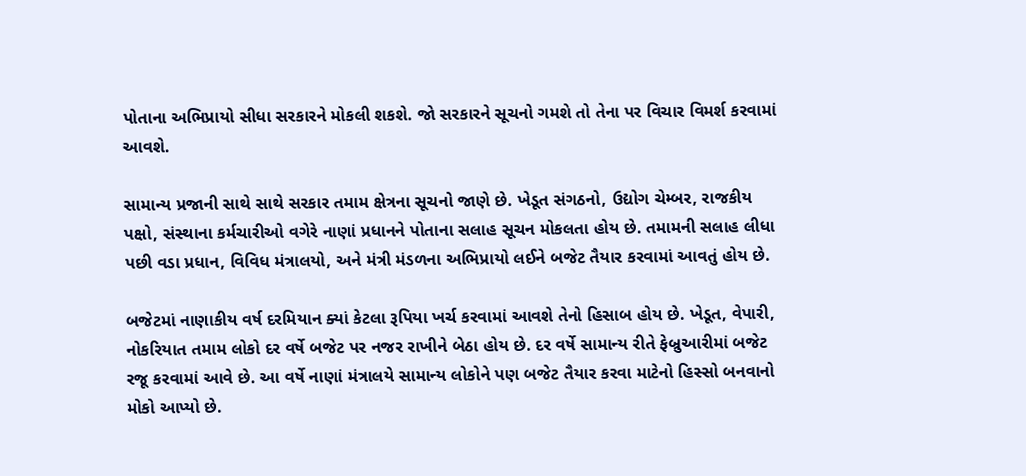પોતાના અભિપ્રાયો સીધા સરકારને મોકલી શકશે. જો સરકારને સૂચનો ગમશે તો તેના પર વિચાર વિમર્શ કરવામાં આવશે.

સામાન્ય પ્રજાની સાથે સાથે સરકાર તમામ ક્ષેત્રના સૂચનો જાણે છે. ખેડૂત સંગઠનો, ઉદ્યોગ ચેમ્બર, રાજકીય પક્ષો, સંસ્થાના કર્મચારીઓ વગેરે નાણાં પ્રધાનને પોતાના સલાહ સૂચન મોકલતા હોય છે. તમામની સલાહ લીધા પછી વડા પ્રધાન, વિવિધ મંત્રાલયો, અને મંત્રી મંડળના અભિપ્રાયો લઈને બજેટ તૈયાર કરવામાં આવતું હોય છે.

બજેટમાં નાણાકીય વર્ષ દરમિયાન ક્યાં કેટલા રૂપિયા ખર્ચ કરવામાં આવશે તેનો હિસાબ હોય છે. ખેડૂત, વેપારી, નોકરિયાત તમામ લોકો દર વર્ષે બજેટ પર નજર રાખીને બેઠા હોય છે. દર વર્ષે સામાન્ય રીતે ફેબ્રુઆરીમાં બજેટ રજૂ કરવામાં આવે છે. આ વર્ષે નાણાં મંત્રાલયે સામાન્ય લોકોને પણ બજેટ તૈયાર કરવા માટેનો હિસ્સો બનવાનો મોકો આપ્યો છે.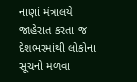નાણાં મંત્રાલયે જાહેરાત કરતા જ દેશભરમાંથી લોકોના સૂચનો મળવા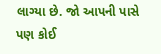લાગ્યા છે. જો આપની પાસે પણ કોઈ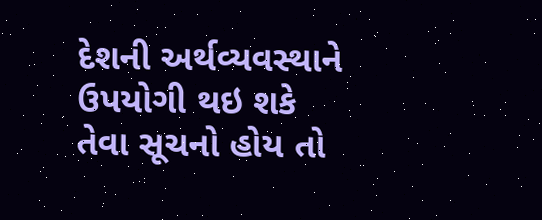દેશની અર્થવ્યવસ્થાને ઉપયોગી થઇ શકે તેવા સૂચનો હોય તો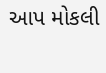આપ મોકલી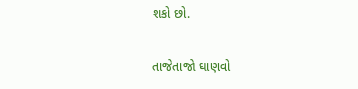શકો છો.

તાજેતાજો ઘાણવો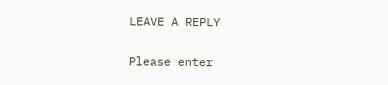LEAVE A REPLY

Please enter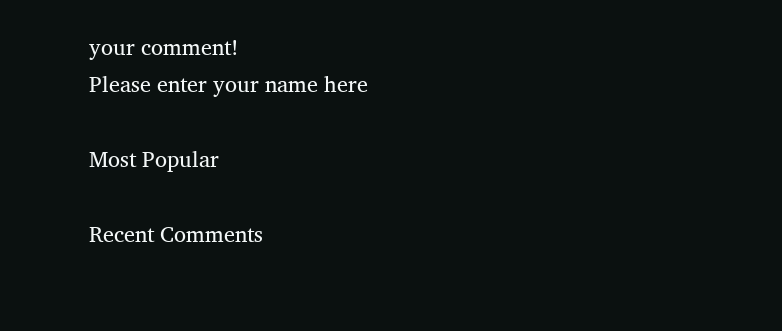your comment!
Please enter your name here

Most Popular

Recent Comments